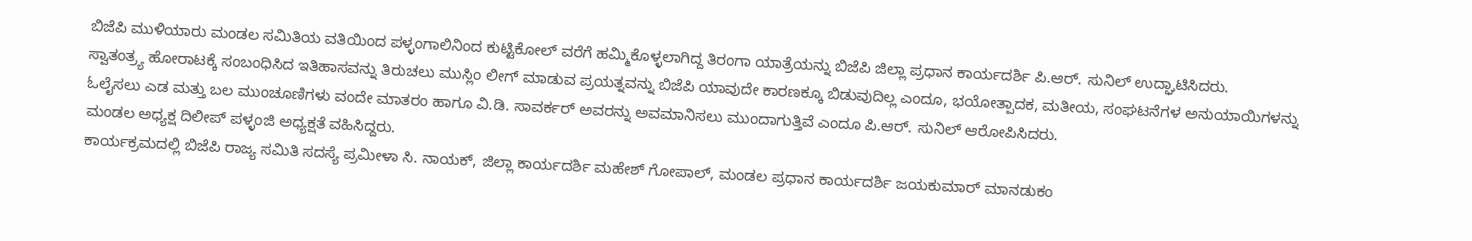ಬಿಜೆಪಿ ಮುಳಿಯಾರು ಮಂಡಲ ಸಮಿತಿಯ ವತಿಯಿಂದ ಪಳ್ಳಂಗಾಲಿನಿಂದ ಕುಟ್ಟಿಕೋಲ್ ವರೆಗೆ ಹಮ್ಮಿಕೊಳ್ಳಲಾಗಿದ್ದ ತಿರಂಗಾ ಯಾತ್ರೆಯನ್ನು ಬಿಜೆಪಿ ಜಿಲ್ಲಾ ಪ್ರಧಾನ ಕಾರ್ಯದರ್ಶಿ ಪಿ.ಆರ್. ಸುನಿಲ್ ಉದ್ಘಾಟಿಸಿದರು.
ಸ್ವಾತಂತ್ರ್ಯ ಹೋರಾಟಕ್ಕೆ ಸಂಬಂಧಿಸಿದ ಇತಿಹಾಸವನ್ನು ತಿರುಚಲು ಮುಸ್ಲಿಂ ಲೀಗ್ ಮಾಡುವ ಪ್ರಯತ್ನವನ್ನು ಬಿಜೆಪಿ ಯಾವುದೇ ಕಾರಣಕ್ಕೂ ಬಿಡುವುದಿಲ್ಲ ಎಂದೂ, ಭಯೋತ್ಪಾದಕ, ಮತೀಯ, ಸಂಘಟನೆಗಳ ಅನುಯಾಯಿಗಳನ್ನು ಓಲೈಸಲು ಎಡ ಮತ್ತು ಬಲ ಮುಂಚೂಣಿಗಳು ವಂದೇ ಮಾತರಂ ಹಾಗೂ ವಿ.ಡಿ. ಸಾವರ್ಕರ್ ಅವರನ್ನು ಅವಮಾನಿಸಲು ಮುಂದಾಗುತ್ತಿವೆ ಎಂದೂ ಪಿ.ಆರ್. ಸುನಿಲ್ ಆರೋಪಿಸಿದರು.
ಮಂಡಲ ಅಧ್ಯಕ್ಷ ದಿಲೀಪ್ ಪಳ್ಳಂಜಿ ಅಧ್ಯಕ್ಷತೆ ವಹಿಸಿದ್ದರು.
ಕಾರ್ಯಕ್ರಮದಲ್ಲಿ ಬಿಜೆಪಿ ರಾಜ್ಯ ಸಮಿತಿ ಸದಸ್ಯೆ ಪ್ರಮೀಳಾ ಸಿ. ನಾಯಕ್, ಜಿಲ್ಲಾ ಕಾರ್ಯದರ್ಶಿ ಮಹೇಶ್ ಗೋಪಾಲ್, ಮಂಡಲ ಪ್ರಧಾನ ಕಾರ್ಯದರ್ಶಿ ಜಯಕುಮಾರ್ ಮಾನಡುಕಂ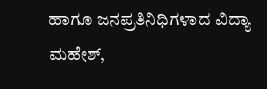ಹಾಗೂ ಜನಪ್ರತಿನಿಧಿಗಳಾದ ವಿದ್ಯಾ ಮಹೇಶ್,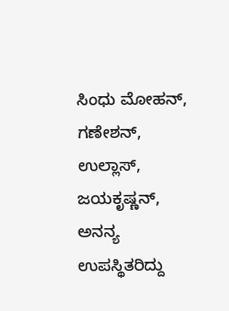ಸಿಂಧು ಮೋಹನ್, ಗಣೇಶನ್, ಉಲ್ಲಾಸ್, ಜಯಕೃಷ್ಣನ್, ಅನನ್ಯ ಉಪಸ್ಥಿತರಿದ್ದು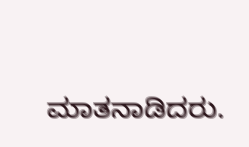ಮಾತನಾಡಿದರು.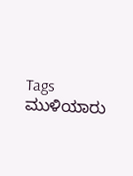Tags
ಮುಳಿಯಾರು